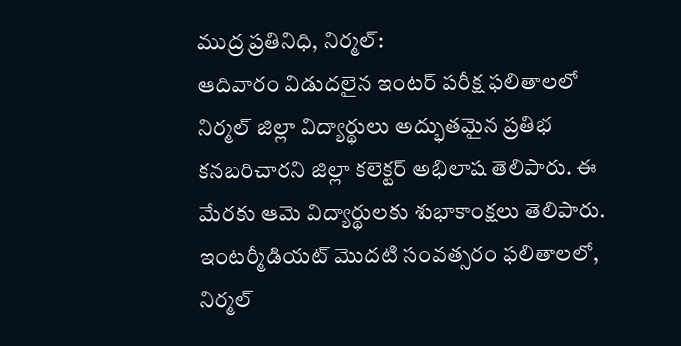ముద్ర ప్రతినిధి, నిర్మల్:
ఆదివారం విడుదలైన ఇంటర్ పరీక్ష ఫలితాలలో నిర్మల్ జిల్లా విద్యార్థులు అద్భుతమైన ప్రతిభ కనబరిచారని జిల్లా కలెక్టర్ అభిలాష తెలిపారు. ఈ మేరకు ఆమె విద్యార్థులకు శుభాకాంక్షలు తెలిపారు. ఇంటర్మీడియట్ మొదటి సంవత్సరం ఫలితాలలో, నిర్మల్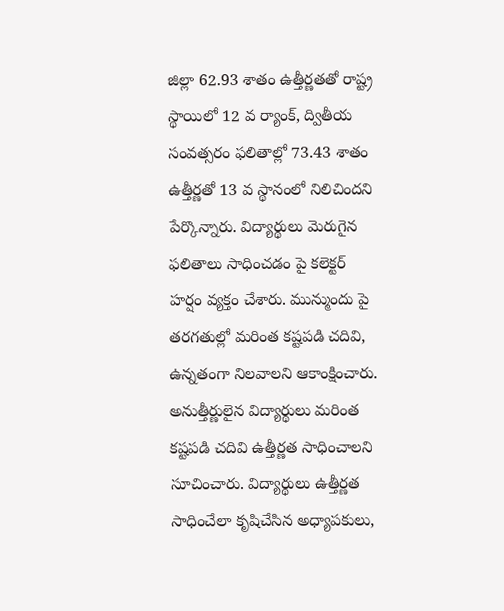జిల్లా 62.93 శాతం ఉత్తీర్ణతతో రాష్ట్ర స్థాయిలో 12 వ ర్యాంక్, ద్వితీయ సంవత్సరం ఫలితాల్లో 73.43 శాతం ఉత్తీర్ణతో 13 వ స్థానంలో నిలిచిందని పేర్కొన్నారు. విద్యార్థులు మెరుగైన ఫలితాలు సాధించడం పై కలెక్టర్ హర్షం వ్యక్తం చేశారు. మున్ముందు పై తరగతుల్లో మరింత కష్టపడి చదివి, ఉన్నతంగా నిలవాలని ఆకాంక్షించారు. అనుత్తీర్ణులైన విద్యార్థులు మరింత కష్టపడి చదివి ఉత్తీర్ణత సాధించాలని సూచించారు. విద్యార్థులు ఉత్తీర్ణత సాధించేలా కృషిచేసిన అధ్యాపకులు,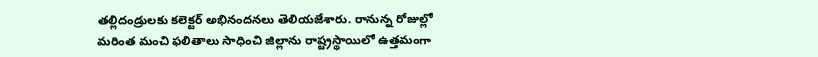తల్లిదండ్రులకు కలెక్టర్ అభినందనలు తెలియజేశారు. రానున్న రోజుల్లో మరింత మంచి ఫలితాలు సాధించి జిల్లాను రాష్ట్రస్థాయిలో ఉత్తమంగా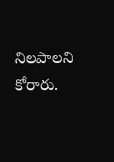నిలపాలని కోరారు.